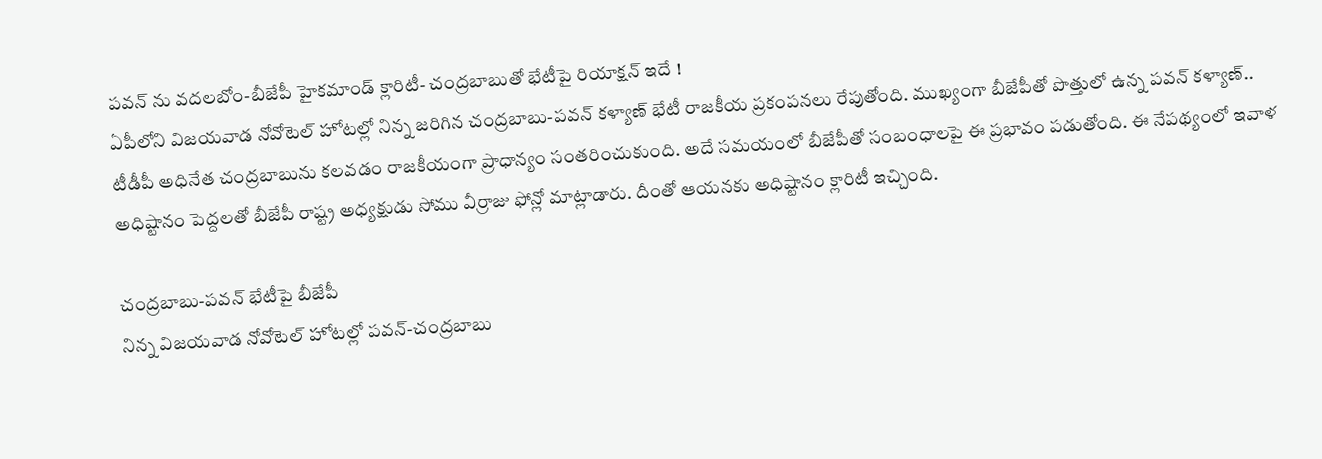పవన్ ను వదలబోం-బీజేపీ హైకమాండ్ క్లారిటీ- చంద్రబాబుతో భేటీపై రియాక్షన్ ఇదే !
ఏపీలోని విజయవాడ నోవోటెల్ హోటల్లో నిన్న జరిగిన చంద్రబాబు-పవన్ కళ్యాణ్ భేటీ రాజకీయ ప్రకంపనలు రేపుతోంది. ముఖ్యంగా బీజేపీతో పొత్తులో ఉన్న పవన్ కళ్యాణ్.. టీడీపీ అధినేత చంద్రబాబును కలవడం రాజకీయంగా ప్రాధాన్యం సంతరించుకుంది. అదే సమయంలో బీజేపీతో సంబంధాలపై ఈ ప్రభావం పడుతోంది. ఈ నేపథ్యంలో ఇవాళ అధిష్టానం పెద్దలతో బీజేపీ రాష్ట్ర అధ్యక్షుడు సోము వీర్రాజు ఫోన్లో మాట్లాడారు. దీంతో ఆయనకు అధిష్టానం క్లారిటీ ఇచ్చింది.

చంద్రబాబు-పవన్ భేటీపై బీజేపీ
నిన్న విజయవాడ నోవోటెల్ హోటల్లో పవన్-చంద్రబాబు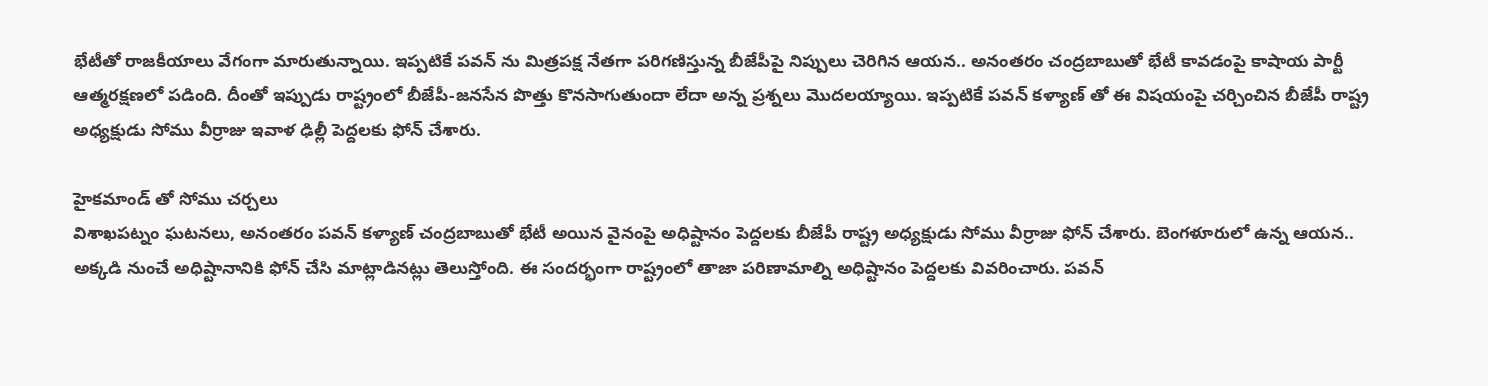భేటీతో రాజకీయాలు వేగంగా మారుతున్నాయి. ఇప్పటికే పవన్ ను మిత్రపక్ష నేతగా పరిగణిస్తున్న బీజేపీపై నిప్పులు చెరిగిన ఆయన.. అనంతరం చంద్రబాబుతో భేటీ కావడంపై కాషాయ పార్టీ ఆత్మరక్షణలో పడింది. దీంతో ఇప్పుడు రాష్ట్రంలో బీజేపీ-జనసేన పొత్తు కొనసాగుతుందా లేదా అన్న ప్రశ్నలు మొదలయ్యాయి. ఇప్పటికే పవన్ కళ్యాణ్ తో ఈ విషయంపై చర్చించిన బీజేపీ రాష్ట్ర అధ్యక్షుడు సోము వీర్రాజు ఇవాళ ఢిల్లీ పెద్దలకు ఫోన్ చేశారు.

హైకమాండ్ తో సోము చర్చలు
విశాఖపట్నం ఘటనలు, అనంతరం పవన్ కళ్యాణ్ చంద్రబాబుతో భేటీ అయిన వైనంపై అధిష్టానం పెద్దలకు బీజేపీ రాష్ట్ర అధ్యక్షుడు సోము వీర్రాజు ఫోన్ చేశారు. బెంగళూరులో ఉన్న ఆయన.. అక్కడి నుంచే అధిష్టానానికి ఫోన్ చేసి మాట్లాడినట్లు తెలుస్తోంది. ఈ సందర్భంగా రాష్ట్రంలో తాజా పరిణామాల్ని అధిష్టానం పెద్దలకు వివరించారు. పవన్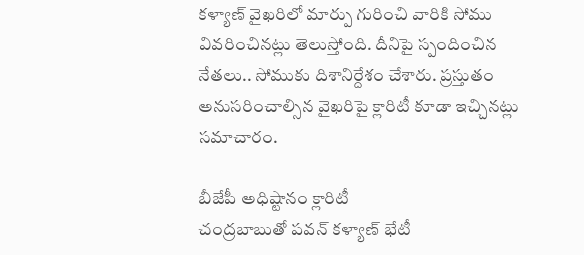కళ్యాణ్ వైఖరిలో మార్పు గురించి వారికి సోము వివరించినట్లు తెలుస్తోంది. దీనిపై స్పందించిన నేతలు.. సోముకు దిశానిర్దేశం చేశారు. ప్రస్తుతం అనుసరించాల్సిన వైఖరిపై క్లారిటీ కూడా ఇచ్చినట్లు సమాచారం.

బీజేపీ అధిష్టానం క్లారిటీ
చంద్రబాబుతో పవన్ కళ్యాణ్ భేటీ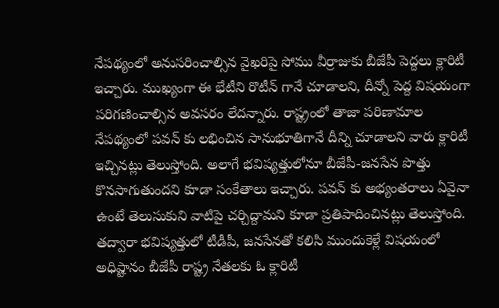నేపథ్యంలో అనుసరించాల్సిన వైఖరిపై సోము వీర్రాజుకు బీజేపీ పెద్దలు క్లారిటీ ఇచ్చారు. ముఖ్యంగా ఈ భేటీని రొటీన్ గానే చూడాలని, దీన్నో పెద్ద విషయంగా పరిగణించాల్సిన అవసరం లేదన్నారు. రాష్ట్రంలో తాజా పరిణామాల నేపథ్యంలో పవన్ కు లభించిన సానుభూతిగానే దీన్ని చూడాలని వారు క్లారిటీ ఇచ్చినట్లు తెలుస్తోంది. అలాగే భవిష్యత్తులోనూ బీజేపీ-జనసేన పొత్తు కొనసాగుతుందని కూడా సంకేతాలు ఇచ్చారు. పవన్ కు అభ్యంతరాలు ఏవైనా ఉంటే తెలుసుకుని వాటిపై చర్చిద్దామని కూడా ప్రతిపాదించినట్లు తెలుస్తోంది. తద్వారా భవిష్యత్తులో టీడీపీ, జనసేనతో కలిసి ముందుకెళ్లే విషయంలో అధిష్టానం బీజేపీ రాష్ట్ర నేతలకు ఓ క్లారిటీ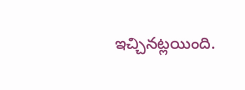ఇచ్చినట్లయింది.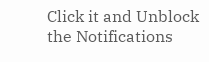Click it and Unblock the Notifications